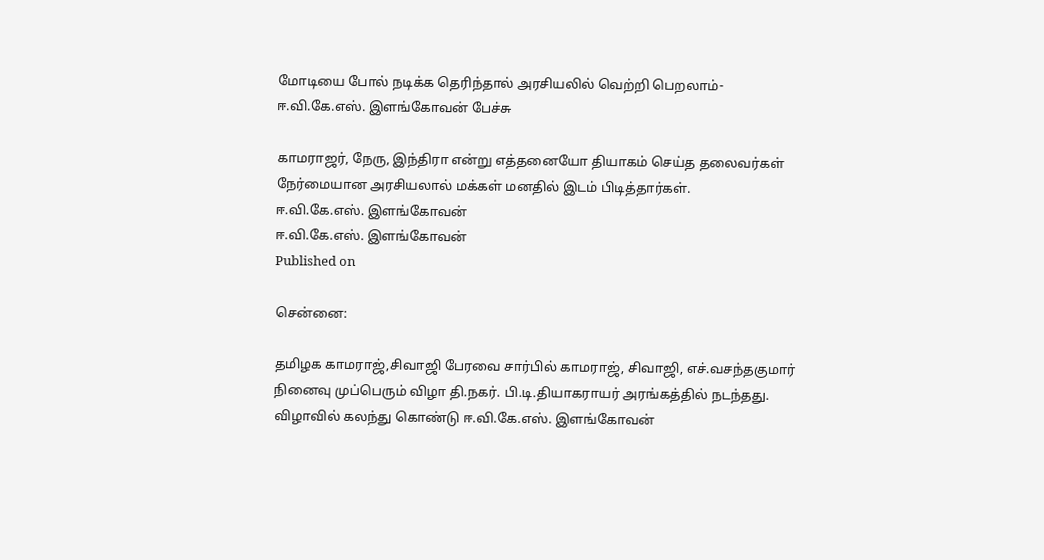மோடியை போல் நடிக்க தெரிந்தால் அரசியலில் வெற்றி பெறலாம்- ஈ.வி.கே.எஸ். இளங்கோவன் பேச்சு

காமராஜர், நேரு, இந்திரா என்று எத்தனையோ தியாகம் செய்த தலைவர்கள் நேர்மையான அரசியலால் மக்கள் மனதில் இடம் பிடித்தார்கள்.
ஈ.வி.கே.எஸ். இளங்கோவன்
ஈ.வி.கே.எஸ். இளங்கோவன்
Published on

சென்னை:

தமிழக காமராஜ்,சிவாஜி பேரவை சார்பில் காமராஜ், சிவாஜி, எச்.வசந்தகுமார் நினைவு முப்பெரும் விழா தி.நகர். பி.டி.தியாகராயர் அரங்கத்தில் நடந்தது. விழாவில் கலந்து கொண்டு ஈ.வி.கே.எஸ். இளங்கோவன்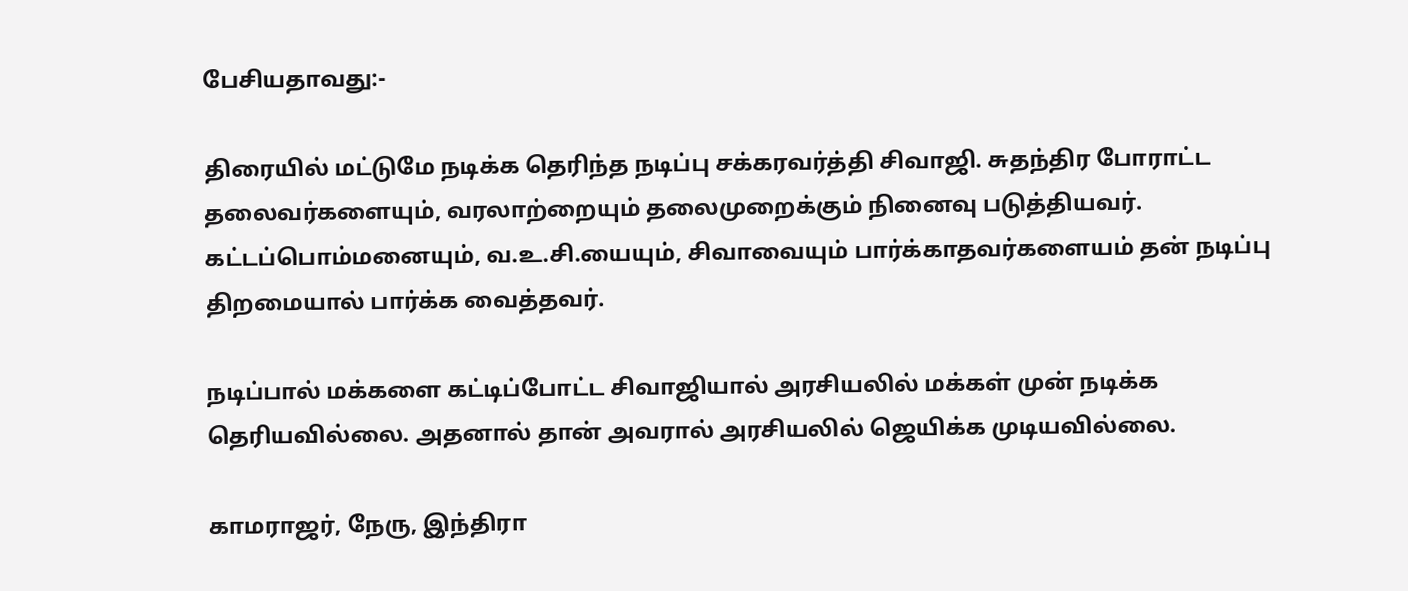பேசியதாவது:-

திரையில் மட்டுமே நடிக்க தெரிந்த நடிப்பு சக்கரவர்த்தி சிவாஜி. சுதந்திர போராட்ட தலைவர்களையும், வரலாற்றையும் தலைமுறைக்கும் நினைவு படுத்தியவர். கட்டப்பொம்மனையும், வ.உ.சி.யையும், சிவாவையும் பார்க்காதவர்களையம் தன் நடிப்பு திறமையால் பார்க்க வைத்தவர்.

நடிப்பால் மக்களை கட்டிப்போட்ட சிவாஜியால் அரசியலில் மக்கள் முன் நடிக்க தெரியவில்லை. அதனால் தான் அவரால் அரசியலில் ஜெயிக்க முடியவில்லை.

காமராஜர், நேரு, இந்திரா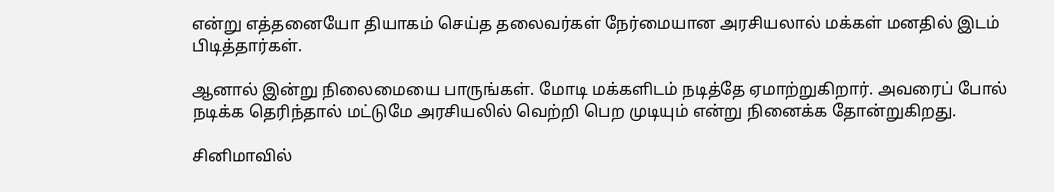என்று எத்தனையோ தியாகம் செய்த தலைவர்கள் நேர்மையான அரசியலால் மக்கள் மனதில் இடம் பிடித்தார்கள்.

ஆனால் இன்று நிலைமையை பாருங்கள். மோடி மக்களிடம் நடித்தே ஏமாற்றுகிறார். அவரைப் போல் நடிக்க தெரிந்தால் மட்டுமே அரசியலில் வெற்றி பெற முடியும் என்று நினைக்க தோன்றுகிறது.

சினிமாவில்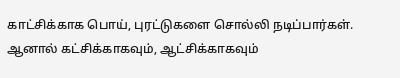காட்சிக்காக பொய், புரட்டுகளை சொல்லி நடிப்பார்கள். ஆனால் கட்சிக்காகவும், ஆட்சிக்காகவும்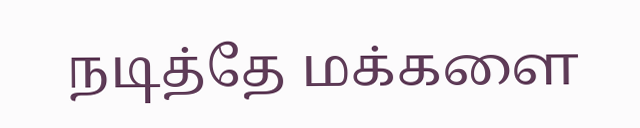நடித்தே மக்களை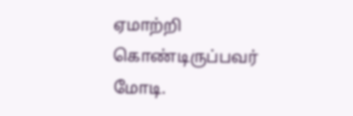ஏமாற்றி கொண்டிருப்பவர் மோடி.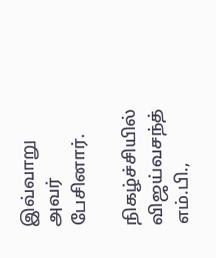இவ்வாறு அவர் பேசினார்.

நிகழ்ச்சியில் விஜய்வசந்த் எம்.பி.,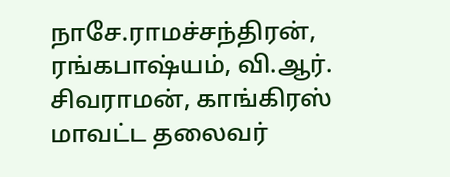நாசே.ராமச்சந்திரன், ரங்கபாஷ்யம், வி.ஆர். சிவராமன், காங்கிரஸ் மாவட்ட தலைவர்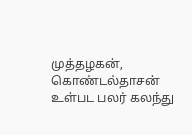முத்தழகன், கொண்டல்தாசன் உள்பட பலர் கலந்து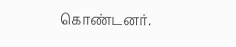கொண்டனர்.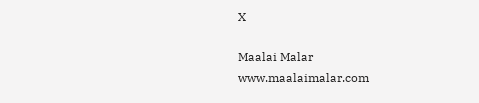X

Maalai Malar
www.maalaimalar.com